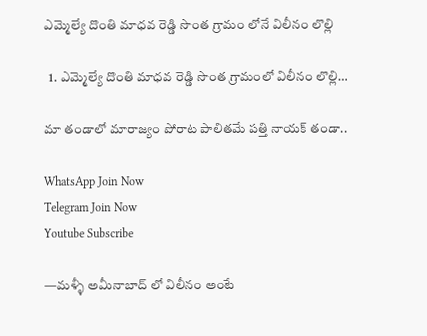ఎమ్మెల్యే దొంతి మాధవ రెడ్డి సొంత గ్రామం లోనే విలీనం లొల్లి

  1. ఎమ్మెల్యే దొంతి మాధవ రెడ్డి సొంత గ్రామంలో విలీనం లొల్లి…

మా తండాలో మారాజ్యం పోరాట పాలితమే పత్తి నాయక్ తండా..

WhatsApp Join Now
Telegram Join Now
Youtube Subscribe

—మళ్ళీ అమీనాబాద్ లో విలీనం అంటే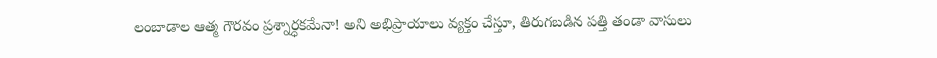లంబాడాల ఆత్మ గౌరవం ప్రశ్నార్ధకమేనా! అని అభిప్రాయాలు వ్యక్తం చేస్తూ, తిరుగబడిన పత్తి తండా వాసులు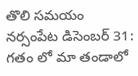తొలి సమయం నర్సంపేట డిసెంబర్ 31:
గతం లో మా తండాలో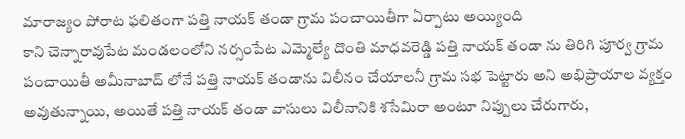మారాజ్యం పోరాట ఫలితంగా పత్తి నాయక్ తండా గ్రామ పంచాయితీగా ఏర్పాటు అయ్యింది
కాని చెన్నారావుపేట మండలంలోని నర్సంపేట ఎమ్మెల్యే దొంతి మాధవరెడ్డి పత్తి నాయక్ తండా ను తిరిగి పూర్వ గ్రామ పంచాయితీ అమీనాబాద్ లోనే పత్తి నాయక్ తండాను విలీనం చేయాలనీ గ్రామ సభ పెట్టారు అని అభిప్రాయాల వ్యక్తం అవుతున్నాయి, అయితే పత్తి నాయక్ తండా వాసులు విలీనానికి శసేమిరా అంటూ నిప్పులు చేరుగారు,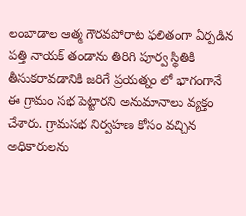లంబాడాల ఆత్మ గౌరవపోరాట ఫలితంగా ఏర్పడిన పత్తి నాయక్ తండాను తిరిగి పూర్వ స్థితికి తీసుకరావడానికి జరిగే ప్రయత్నం లో భాగంగానే ఈ గ్రామం సభ పెట్టారని అనుమానాలు వ్యక్తం చేశారు. గ్రామసభ నిర్వహణ కోసం వచ్చిన అధికారులను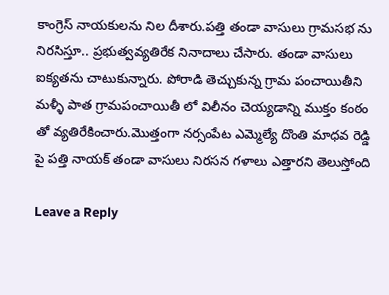కాంగ్రెస్ నాయకులను నిల దీశారు.పత్తి తండా వాసులు గ్రామసభ ను నిరసిస్తూ.. ప్రభుత్వవ్యతిరేక నినాదాలు చేసారు. తండా వాసులు ఐక్యతను చాటుకున్నారు. పోరాడి తెచ్చుకున్న గ్రామ పంచాయితీని మళ్ళీ పాత గ్రామపంచాయితీ లో విలీనం చెయ్యడాన్ని ముక్తం కంఠం తో వ్యతిరేకించారు.మొత్తంగా నర్సంపేట ఎమ్మెల్యే దొంతి మాధవ రెడ్డి పై పత్తి నాయక్ తండా వాసులు నిరసన గళాలు ఎత్తారని తెలుస్తోంది

Leave a Reply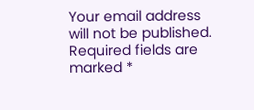Your email address will not be published. Required fields are marked *